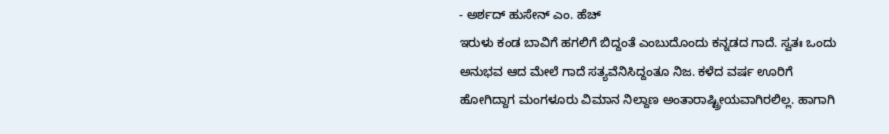- ಅರ್ಶದ್ ಹುಸೇನ್ ಎಂ. ಹೆಚ್
ಇರುಳು ಕಂಡ ಬಾವಿಗೆ ಹಗಲಿಗೆ ಬಿದ್ದಂತೆ ಎಂಬುದೊಂದು ಕನ್ನಡದ ಗಾದೆ. ಸ್ವತಃ ಒಂದು ಅನುಭವ ಆದ ಮೇಲೆ ಗಾದೆ ಸತ್ಯವೆನಿಸಿದ್ದಂತೂ ನಿಜ. ಕಳೆದ ವರ್ಷ ಊರಿಗೆ ಹೋಗಿದ್ದಾಗ ಮಂಗಳೂರು ವಿಮಾನ ನಿಲ್ದಾಣ ಅಂತಾರಾಷ್ಟ್ರೀಯವಾಗಿರಲಿಲ್ಲ. ಹಾಗಾಗಿ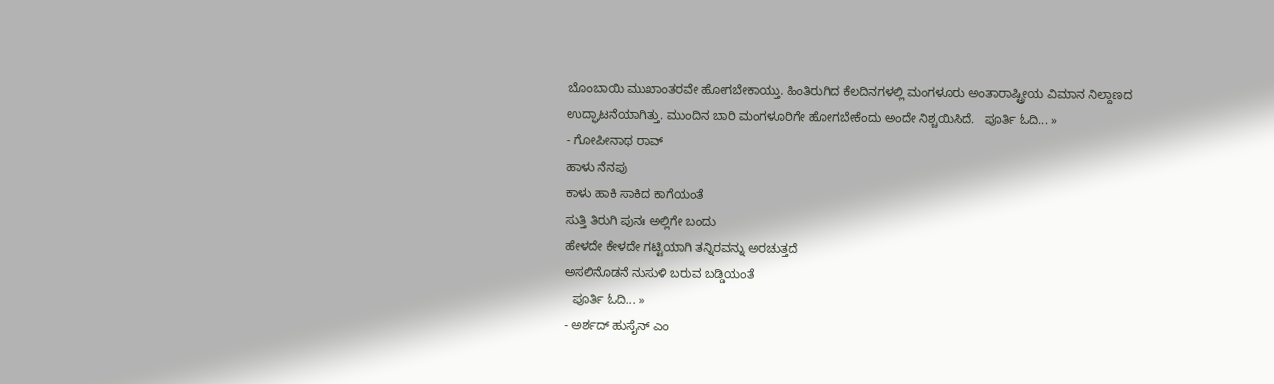ಬೊಂಬಾಯಿ ಮುಖಾಂತರವೇ ಹೋಗಬೇಕಾಯ್ತು. ಹಿಂತಿರುಗಿದ ಕೆಲದಿನಗಳಲ್ಲಿ ಮಂಗಳೂರು ಅಂತಾರಾಷ್ಟ್ರೀಯ ವಿಮಾನ ನಿಲ್ದಾಣದ ಉದ್ಘಾಟನೆಯಾಗಿತ್ತು. ಮುಂದಿನ ಬಾರಿ ಮಂಗಳೂರಿಗೇ ಹೋಗಬೇಕೆಂದು ಅಂದೇ ನಿಶ್ಚಯಿಸಿದೆ.   ಪೂರ್ತಿ ಓದಿ... »
- ಗೋಪೀನಾಥ ರಾವ್
ಹಾಳು ನೆನಪು
ಕಾಳು ಹಾಕಿ ಸಾಕಿದ ಕಾಗೆಯಂತೆ
ಸುತ್ತಿ ತಿರುಗಿ ಪುನಃ ಅಲ್ಲಿಗೇ ಬಂದು
ಹೇಳದೇ ಕೇಳದೇ ಗಟ್ಟಿಯಾಗಿ ತನ್ನಿರವನ್ನು ಅರಚುತ್ತದೆ
ಅಸಲಿನೊಡನೆ ನುಸುಳಿ ಬರುವ ಬಡ್ಡಿಯಂತೆ
  ಪೂರ್ತಿ ಓದಿ... »
- ಅರ್ಶದ್ ಹುಸೈನ್ ಎಂ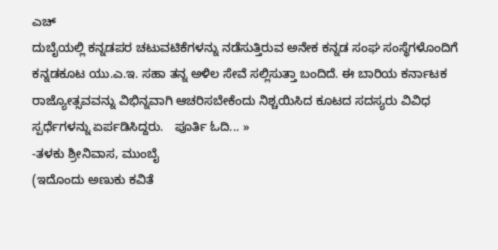ಎಚ್
ದುಬೈಯಲ್ಲಿ ಕನ್ನಡಪರ ಚಟುವಟಿಕೆಗಳನ್ನು ನಡೆಸುತ್ತಿರುವ ಅನೇಕ ಕನ್ನಡ ಸಂಘ ಸಂಸ್ಥೆಗಳೊಂದಿಗೆ ಕನ್ನಡಕೂಟ ಯು.ಎ.ಇ. ಸಹಾ ತನ್ನ ಅಳಿಲ ಸೇವೆ ಸಲ್ಲಿಸುತ್ತಾ ಬಂದಿದೆ. ಈ ಬಾರಿಯ ಕರ್ನಾಟಕ ರಾಜ್ಯೋತ್ಸವವನ್ನು ವಿಭಿನ್ನವಾಗಿ ಆಚರಿಸಬೇಕೆಂದು ನಿಶ್ಚಯಿಸಿದ ಕೂಟದ ಸದಸ್ಯರು ವಿವಿಧ ಸ್ಪರ್ಧೆಗಳನ್ನು ಏರ್ಪಡಿಸಿದ್ದರು.   ಪೂರ್ತಿ ಓದಿ... »
-ತಳಕು ಶ್ರೀನಿವಾಸ, ಮುಂಬೈ
(ಇದೊಂದು ಅಣುಕು ಕವಿತೆ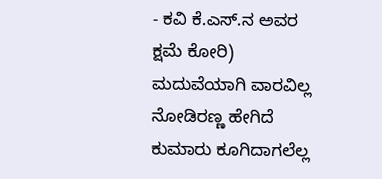- ಕವಿ ಕೆ.ಎಸ್.ನ ಅವರ ಕ್ಷಮೆ ಕೋರಿ)
ಮದುವೆಯಾಗಿ ವಾರವಿಲ್ಲ
ನೋಡಿರಣ್ಣ ಹೇಗಿದೆ
ಕುಮಾರು ಕೂಗಿದಾಗಲೆಲ್ಲ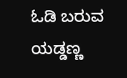ಓಡಿ ಬರುವ
ಯಡ್ಡಣ್ಣ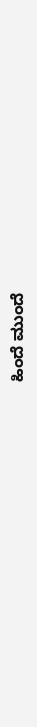ಹಿಂದೆ ಮುಂದೆ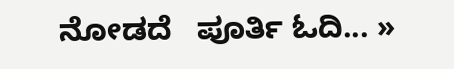ನೋಡದೆ   ಪೂರ್ತಿ ಓದಿ... »